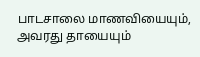பாடசாலை மாணவியையும், அவரது தாயையும்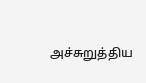அச்சுறுத்திய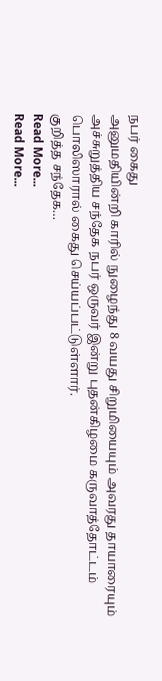நபர் கைது
அனுமதியின்றி காரில் நுழைந்து 8 வயது சிறுமியையும் அவரது தாயாரையும் அச்சுறுத்திய சந்தேக நபர் ஒருவர் இன்று புதன்கிழமை கருவாத்தோட்டம் பொலிஸாரால் கைது செய்யப்பட்டுள்ளார்.
குறித்த சந்தேக…
Read More...
Read More...